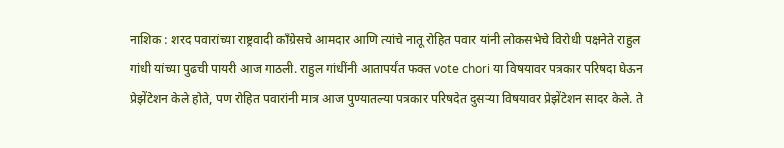नाशिक : शरद पवारांच्या राष्ट्रवादी काँग्रेसचे आमदार आणि त्यांचे नातू रोहित पवार यांनी लोकसभेचे विरोधी पक्षनेते राहुल गांधी यांच्या पुढची पायरी आज गाठली. राहुल गांधींनी आतापर्यंत फक्त vote chori या विषयावर पत्रकार परिषदा घेऊन प्रेझेंटेशन केले होते, पण रोहित पवारांनी मात्र आज पुण्यातल्या पत्रकार परिषदेत दुसऱ्या विषयावर प्रेझेंटेशन सादर केले. ते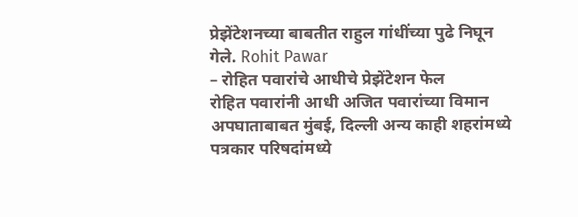प्रेझेंटेशनच्या बाबतीत राहुल गांधींच्या पुढे निघून गेले. Rohit Pawar
– रोहित पवारांचे आधीचे प्रेझेंटेशन फेल
रोहित पवारांनी आधी अजित पवारांच्या विमान अपघाताबाबत मुंबई, दिल्ली अन्य काही शहरांमध्ये पत्रकार परिषदांमध्ये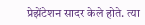प्रेझेंटेशन सादर केले होते. त्या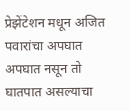प्रेझेंटेशन मधून अजित पवारांचा अपघात अपघात नसून तो घातपात असल्याचा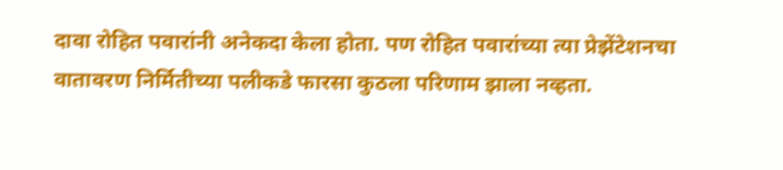दावा रोहित पवारांनी अनेकदा केला होता. पण रोहित पवारांच्या त्या प्रेझेंटेशनचा वातावरण निर्मितीच्या पलीकडे फारसा कुठला परिणाम झाला नव्हता.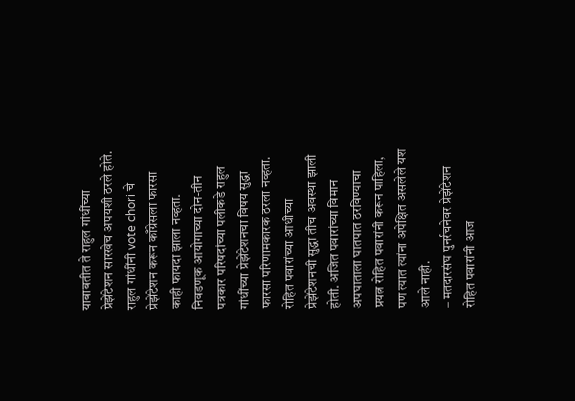याबाबतीत ते राहुल गांधींच्या प्रेझेंटेशन सारखेच अपयशी ठरले होते. राहुल गांधींनी vote chori चे प्रेझेंटेशन करून काँग्रेसला फारसा काही फायदा झाला नव्हता. निवडणूक आयोगाच्या दोन-तीन पत्रकार परिषदांच्या पलीकडे राहुल गांधींच्या प्रेझेंटेशनचा विषय सुद्धा फारसा परिणामकारक ठरला नव्हता. रोहित पवारांच्या आधीच्या प्रेझेंटेशनची सुद्धा तीच अवस्था झाली होती. अजित पवारांच्या विमान अपघाताला घातपात ठरविण्याचा प्रयत्न रोहित पवारांनी करून पाहिला, पण त्यात त्यांना अपेक्षित असलेले यश आले नाही.
– मतदारसंघ पुनर्रचनेवर प्रेझेंटेशन
रोहित पवारांनी आज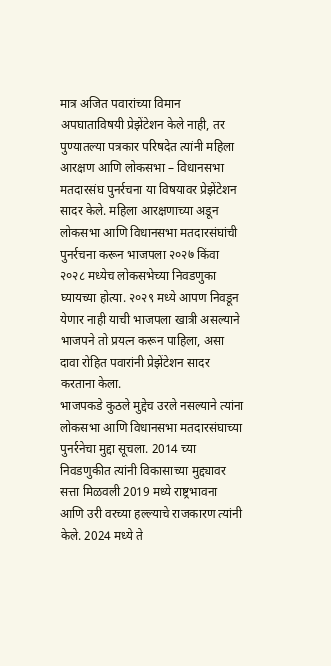मात्र अजित पवारांच्या विमान अपघाताविषयी प्रेझेंटेशन केले नाही, तर पुण्यातल्या पत्रकार परिषदेत त्यांनी महिला आरक्षण आणि लोकसभा – विधानसभा मतदारसंघ पुनर्रचना या विषयावर प्रेझेंटेशन सादर केले. महिला आरक्षणाच्या अडून लोकसभा आणि विधानसभा मतदारसंघांची पुनर्रचना करून भाजपला २०२७ किंवा २०२८ मध्येच लोकसभेच्या निवडणुका घ्यायच्या होत्या. २०२९ मध्ये आपण निवडून येणार नाही याची भाजपला खात्री असल्याने भाजपने तो प्रयत्न करून पाहिला, असा दावा रोहित पवारांनी प्रेझेंटेशन सादर करताना केला.
भाजपकडे कुठले मुद्देच उरले नसल्याने त्यांना लोकसभा आणि विधानसभा मतदारसंघाच्या पुनर्रनेचा मुद्दा सूचला. 2014 च्या निवडणुकीत त्यांनी विकासाच्या मुद्द्यावर सत्ता मिळवली 2019 मध्ये राष्ट्रभावना आणि उरी वरच्या हल्ल्याचे राजकारण त्यांनी केले. 2024 मध्ये ते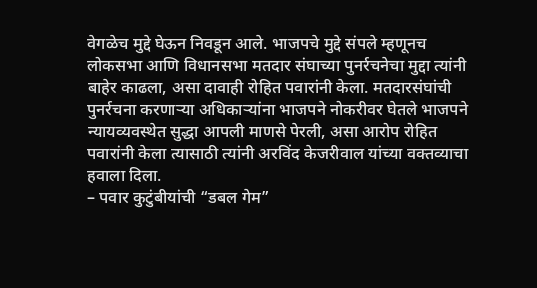वेगळेच मुद्दे घेऊन निवडून आले. भाजपचे मुद्दे संपले म्हणूनच लोकसभा आणि विधानसभा मतदार संघाच्या पुनर्रचनेचा मुद्दा त्यांनी बाहेर काढला, असा दावाही रोहित पवारांनी केला. मतदारसंघांची पुनर्रचना करणाऱ्या अधिकाऱ्यांना भाजपने नोकरीवर घेतले भाजपने न्यायव्यवस्थेत सुद्धा आपली माणसे पेरली, असा आरोप रोहित पवारांनी केला त्यासाठी त्यांनी अरविंद केजरीवाल यांच्या वक्तव्याचा हवाला दिला.
– पवार कुटुंबीयांची “डबल गेम”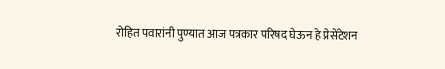रोहित पवारांनी पुण्यात आज पत्रकार परिषद घेऊन हे प्रेसेंटेशन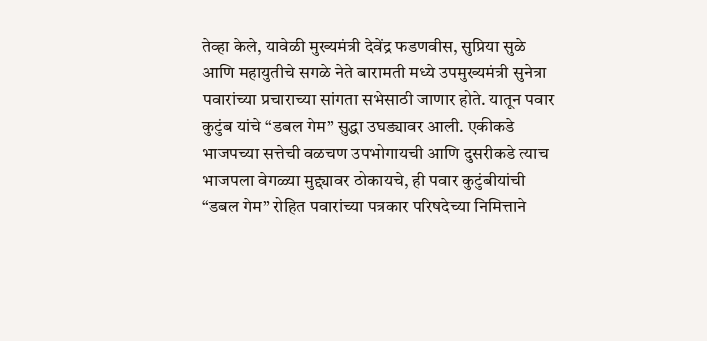तेव्हा केले, यावेळी मुख्यमंत्री देवेंद्र फडणवीस, सुप्रिया सुळे आणि महायुतीचे सगळे नेते बारामती मध्ये उपमुख्यमंत्री सुनेत्रा पवारांच्या प्रचाराच्या सांगता सभेसाठी जाणार होते. यातून पवार कुटुंब यांचे “डबल गेम” सुद्धा उघड्यावर आली. एकीकडे भाजपच्या सत्तेची वळचण उपभोगायची आणि दुसरीकडे त्याच भाजपला वेगळ्या मुद्द्यावर ठोकायचे, ही पवार कुटुंबीयांची “डबल गेम” रोहित पवारांच्या पत्रकार परिषदेच्या निमित्ताने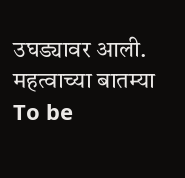उघड्यावर आली.
महत्वाच्या बातम्या
To be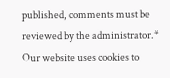published, comments must be reviewed by the administrator.*
Our website uses cookies to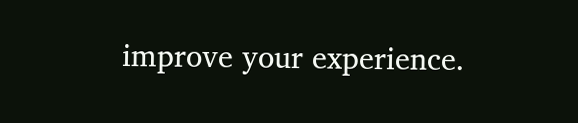improve your experience.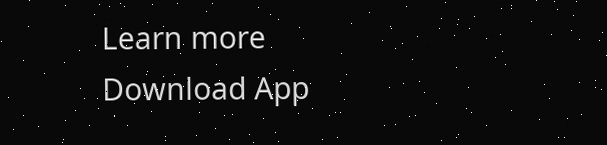Learn more
Download App